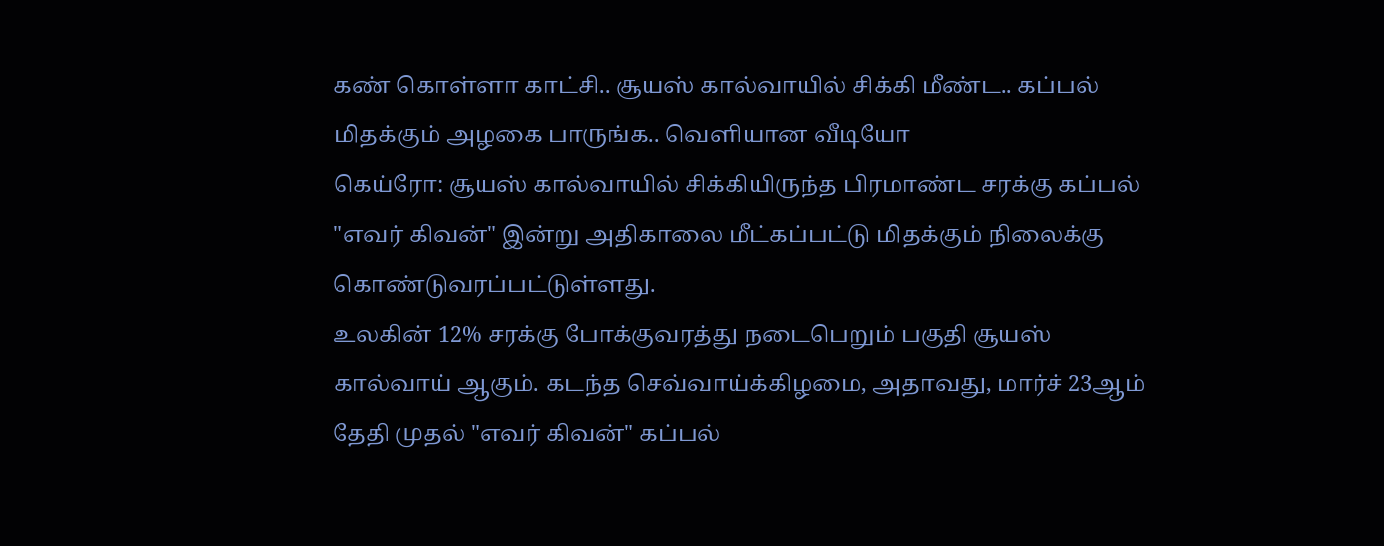கண் கொள்ளா காட்சி.. சூயஸ் கால்வாயில் சிக்கி மீண்ட.. கப்பல் மிதக்கும் அழகை பாருங்க.. வெளியான வீடியோ
கெய்ரோ: சூயஸ் கால்வாயில் சிக்கியிருந்த பிரமாண்ட சரக்கு கப்பல் "எவர் கிவன்" இன்று அதிகாலை மீட்கப்பட்டு மிதக்கும் நிலைக்கு கொண்டுவரப்பட்டுள்ளது.
உலகின் 12% சரக்கு போக்குவரத்து நடைபெறும் பகுதி சூயஸ் கால்வாய் ஆகும். கடந்த செவ்வாய்க்கிழமை, அதாவது, மார்ச் 23ஆம் தேதி முதல் "எவர் கிவன்" கப்பல்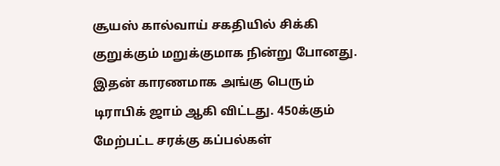சூயஸ் கால்வாய் சகதியில் சிக்கி குறுக்கும் மறுக்குமாக நின்று போனது.
இதன் காரணமாக அங்கு பெரும் டிராபிக் ஜாம் ஆகி விட்டது. 450க்கும் மேற்பட்ட சரக்கு கப்பல்கள்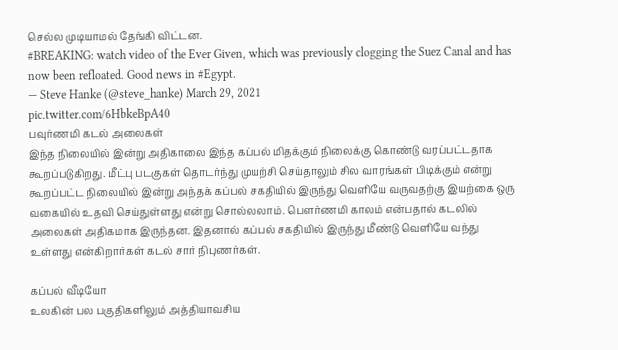செல்ல முடியாமல் தேங்கி விட்டன.
#BREAKING: watch video of the Ever Given, which was previously clogging the Suez Canal and has now been refloated. Good news in #Egypt.
— Steve Hanke (@steve_hanke) March 29, 2021
pic.twitter.com/6HbkeBpA40
பவுர்ணமி கடல் அலைகள்
இந்த நிலையில் இன்று அதிகாலை இந்த கப்பல் மிதக்கும் நிலைக்கு கொண்டு வரப்பட்டதாக கூறப்படுகிறது. மீட்பு படகுகள் தொடர்ந்து முயற்சி செய்தாலும் சில வாரங்கள் பிடிக்கும் என்று கூறப்பட்ட நிலையில் இன்று அந்தக் கப்பல் சகதியில் இருந்து வெளியே வருவதற்கு இயற்கை ஒரு வகையில் உதவி செய்துள்ளது என்று சொல்லலாம். பௌர்ணமி காலம் என்பதால் கடலில் அலைகள் அதிகமாக இருந்தன. இதனால் கப்பல் சகதியில் இருந்து மீண்டு வெளியே வந்து உள்ளது என்கிறார்கள் கடல் சார் நிபுணர்கள்.

கப்பல் வீடியோ
உலகின் பல பகுதிகளிலும் அத்தியாவசிய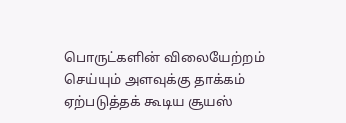பொருட்களின் விலையேற்றம் செய்யும் அளவுக்கு தாக்கம் ஏற்படுத்தக் கூடிய சூயஸ்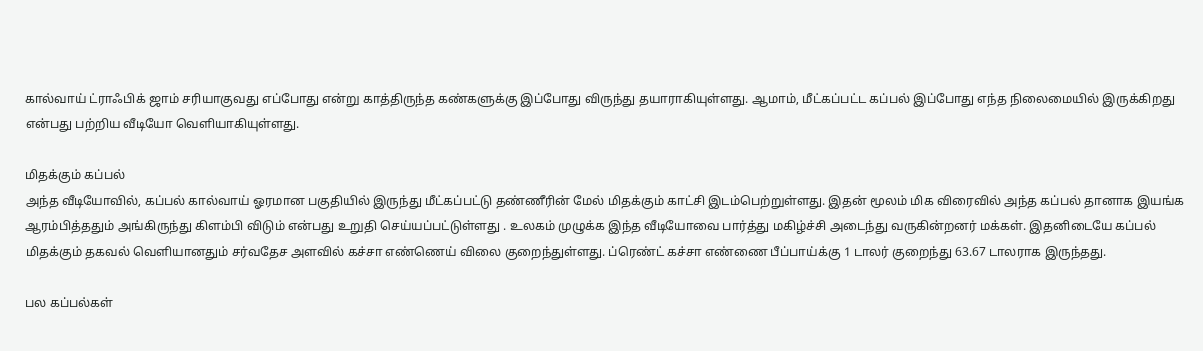கால்வாய் ட்ராஃபிக் ஜாம் சரியாகுவது எப்போது என்று காத்திருந்த கண்களுக்கு இப்போது விருந்து தயாராகியுள்ளது. ஆமாம், மீட்கப்பட்ட கப்பல் இப்போது எந்த நிலைமையில் இருக்கிறது என்பது பற்றிய வீடியோ வெளியாகியுள்ளது.

மிதக்கும் கப்பல்
அந்த வீடியோவில், கப்பல் கால்வாய் ஓரமான பகுதியில் இருந்து மீட்கப்பட்டு தண்ணீரின் மேல் மிதக்கும் காட்சி இடம்பெற்றுள்ளது. இதன் மூலம் மிக விரைவில் அந்த கப்பல் தானாக இயங்க ஆரம்பித்ததும் அங்கிருந்து கிளம்பி விடும் என்பது உறுதி செய்யப்பட்டுள்ளது . உலகம் முழுக்க இந்த வீடியோவை பார்த்து மகிழ்ச்சி அடைந்து வருகின்றனர் மக்கள். இதனிடையே கப்பல் மிதக்கும் தகவல் வெளியானதும் சர்வதேச அளவில் கச்சா எண்ணெய் விலை குறைந்துள்ளது. ப்ரெண்ட் கச்சா எண்ணை பீப்பாய்க்கு 1 டாலர் குறைந்து 63.67 டாலராக இருந்தது.

பல கப்பல்கள்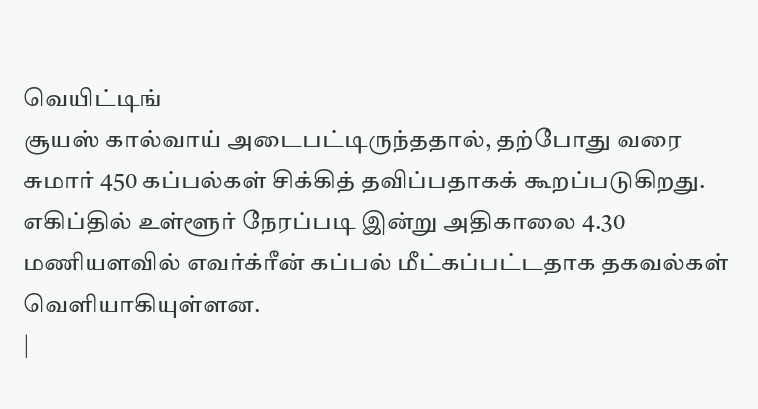வெயிட்டிங்
சூயஸ் கால்வாய் அடைபட்டிருந்ததால், தற்போது வரை சுமார் 450 கப்பல்கள் சிக்கித் தவிப்பதாகக் கூறப்படுகிறது. எகிப்தில் உள்ளூர் நேரப்படி இன்று அதிகாலை 4.30 மணியளவில் எவர்க்ரீன் கப்பல் மீட்கப்பட்டதாக தகவல்கள் வெளியாகியுள்ளன.
|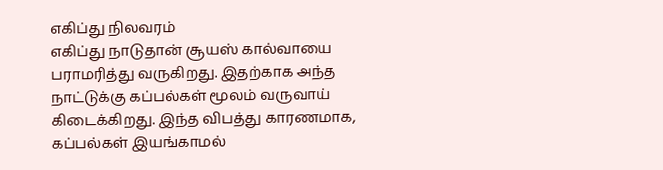எகிப்து நிலவரம்
எகிப்து நாடுதான் சூயஸ் கால்வாயை பராமரித்து வருகிறது. இதற்காக அந்த நாட்டுக்கு கப்பல்கள் மூலம் வருவாய் கிடைக்கிறது. இந்த விபத்து காரணமாக, கப்பல்கள் இயங்காமல்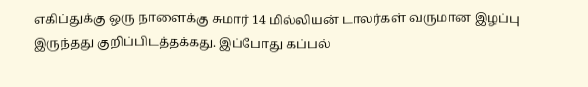எகிப்துக்கு ஒரு நாளைக்கு சுமார் 14 மில்லியன் டாலர்கள் வருமான இழப்பு இருந்தது குறிப்பிடத்தக்கது. இப்போது கப்பல்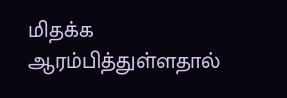மிதக்க ஆரம்பித்துள்ளதால்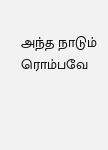அந்த நாடும் ரொம்பவே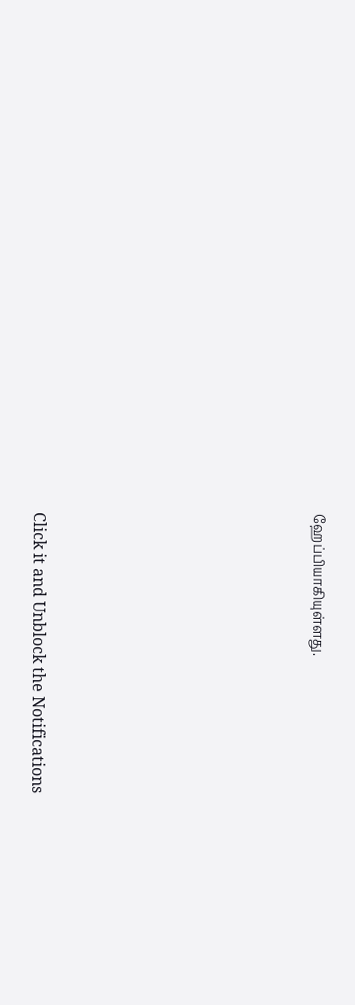ஹேப்பியாகியுள்ளது.












Click it and Unblock the Notifications